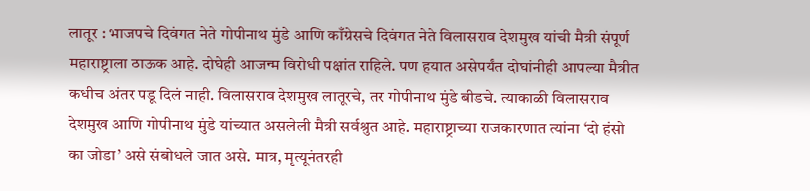लातूर : भाजपचे दिवंगत नेते गोपीनाथ मुंडे आणि काँग्रेसचे दिवंगत नेते विलासराव देशमुख यांची मैत्री संपूर्ण महाराष्ट्राला ठाऊक आहे. दोघेही आजन्म विरोधी पक्षांत राहिले. पण हयात असेपर्यंत दोघांनीही आपल्या मैत्रीत कधीच अंतर पडू दिलं नाही. विलासराव देशमुख लातूरचे, तर गोपीनाथ मुंडे बीडचे. त्याकाळी विलासराव देशमुख आणि गोपीनाथ मुंडे यांच्यात असलेली मैत्री सर्वश्रुत आहे. महाराष्ट्राच्या राजकारणात त्यांना ‘दो हंसो का जोडा’ असे संबोधले जात असे. मात्र, मृत्यूनंतरही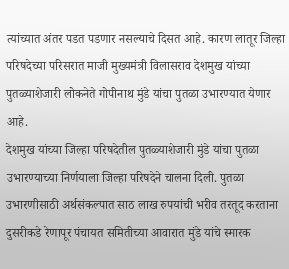त्यांच्यात अंतर पडत पडणार नसल्याचे दिसत आहे. कारण लातूर जिल्हा परिषदेच्या परिसरात माजी मुख्यमंत्री विलासराव देशमुख यांच्या पुतळ्याशेजारी लोकनेते गोपीनाथ मुंडे यांचा पुतळा उभारण्यात येणार आहे.
देशमुख यांच्या जिल्हा परिषदेतील पुतळ्याशेजारी मुंडे यांचा पुतळा उभारण्याच्या निर्णयाला जिल्हा परिषदेने चालना दिली. पुतळा उभारणीसाठी अर्थसंकल्पात साठ लाख रुपयांची भरीव तरतूद करताना दुसरीकडे रेणापूर पंचायत समितीच्या आवारात मुंडे यांचे स्मारक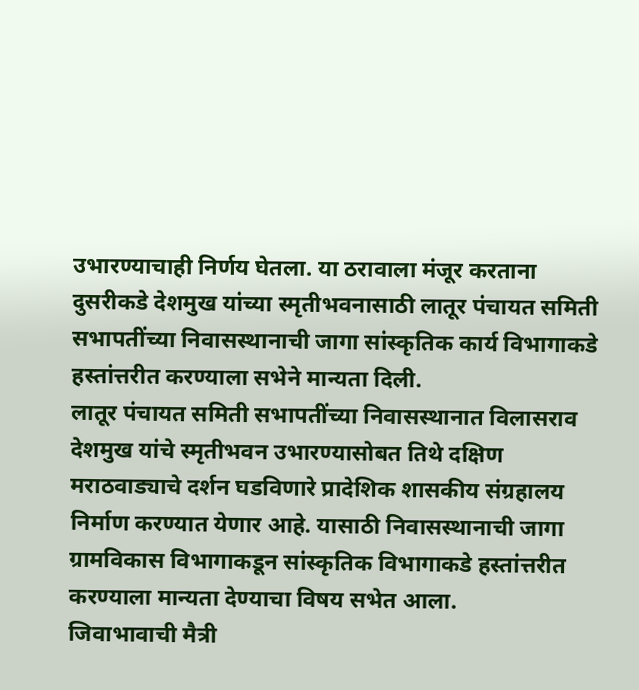उभारण्याचाही निर्णय घेतला. या ठरावाला मंजूर करताना दुसरीकडे देशमुख यांच्या स्मृतीभवनासाठी लातूर पंचायत समिती सभापतींच्या निवासस्थानाची जागा सांस्कृतिक कार्य विभागाकडे हस्तांत्तरीत करण्याला सभेने मान्यता दिली.
लातूर पंचायत समिती सभापतींच्या निवासस्थानात विलासराव देशमुख यांचे स्मृतीभवन उभारण्यासोबत तिथे दक्षिण मराठवाड्याचे दर्शन घडविणारे प्रादेशिक शासकीय संग्रहालय निर्माण करण्यात येणार आहे. यासाठी निवासस्थानाची जागा ग्रामविकास विभागाकडून सांस्कृतिक विभागाकडे हस्तांत्तरीत करण्याला मान्यता देण्याचा विषय सभेत आला.
जिवाभावाची मैत्री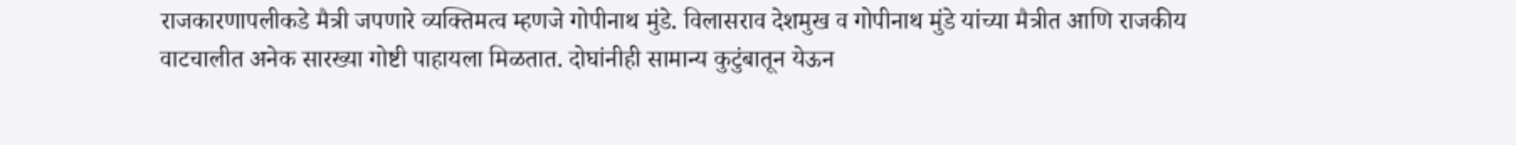राजकारणापलीकडे मैत्री जपणारे व्यक्तिमत्व म्हणजे गोपीनाथ मुंडे. विलासराव देशमुख व गोपीनाथ मुंडे यांच्या मैत्रीत आणि राजकीय वाटचालीत अनेक सारख्या गोष्टी पाहायला मिळतात. दोघांनीही सामान्य कुटुंबातून येऊन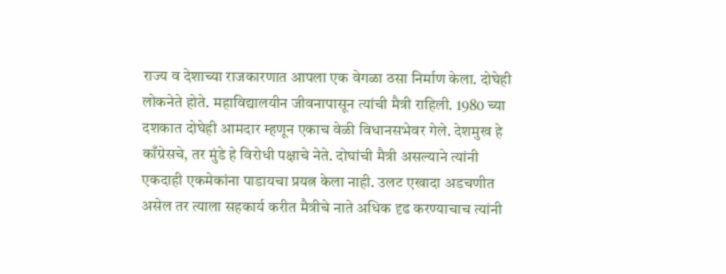राज्य व देशाच्या राजकारणात आपला एक वेगळा ठसा निर्माण केला. दोघेही लोकनेते होते. महाविद्यालयीन जीवनापासून त्यांची मैत्री राहिली. 1980 च्या दशकात दोघेही आमदार म्हणून एकाच वेळी विधानसभेवर गेले. देशमुख हे काँग्रेसचे, तर मुंडे हे विरोधी पक्षाचे नेते. दोघांची मैत्री असल्याने त्यांनी एकदाही एकमेकांना पाडायचा प्रयत्न केला नाही. उलट एखादा अडचणीत असेल तर त्याला सहकार्य करीत मैत्रीचे नाते अधिक दृढ करण्याचाच त्यांनी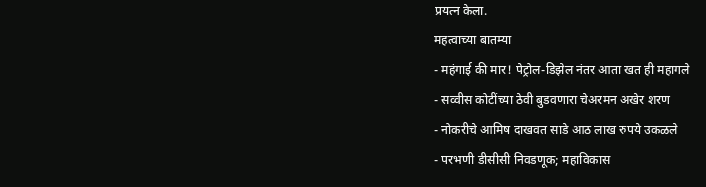प्रयत्न केला.
महत्वाच्या बातम्या
- महंगाई की मार! पेट्रोल-डिझेल नंतर आता खत ही महागले
- सव्वीस कोटींच्या ठेवी बुडवणारा चेअरमन अखेर शरण
- नोकरीचे आमिष दाखवत साडे आठ लाख रुपये उकळले
- परभणी डीसीसी निवडणूक; महाविकास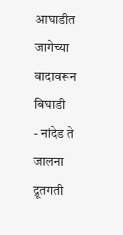आघाडीत जागेच्या वादावरून बिघाडी
- नांदेड ते जालना द्रूतगती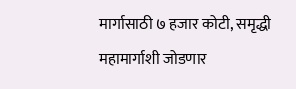मार्गासाठी ७ हजार कोटी, समृद्धी महामार्गाशी जोडणार